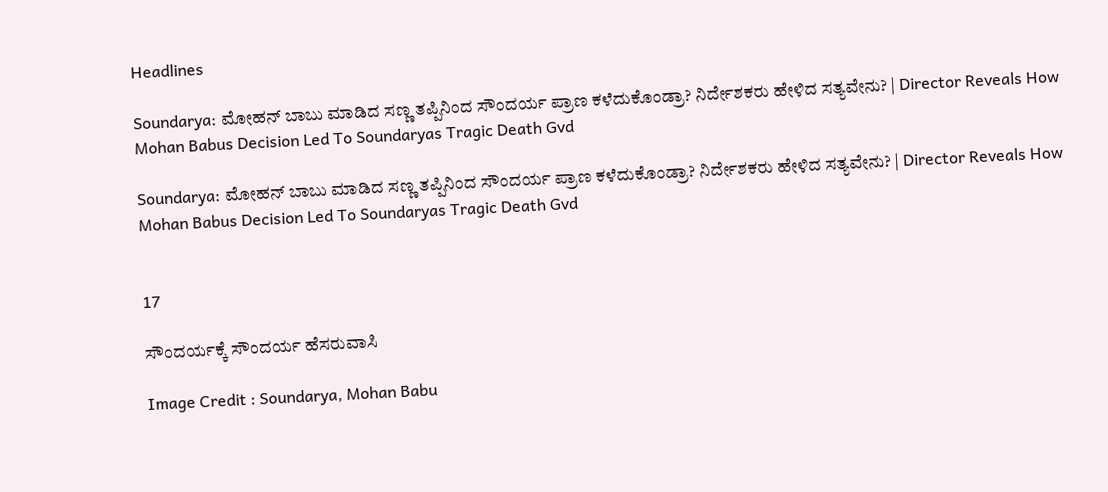Headlines

Soundarya: ಮೋಹನ್ ಬಾಬು ಮಾಡಿದ ಸಣ್ಣ ತಪ್ಪಿನಿಂದ ಸೌಂದರ್ಯ ಪ್ರಾಣ ಕಳೆದುಕೊಂಡ್ರಾ? ನಿರ್ದೇಶಕರು ಹೇಳಿದ ಸತ್ಯವೇನು? | Director Reveals How Mohan Babus Decision Led To Soundaryas Tragic Death Gvd

Soundarya: ಮೋಹನ್ ಬಾಬು ಮಾಡಿದ ಸಣ್ಣ ತಪ್ಪಿನಿಂದ ಸೌಂದರ್ಯ ಪ್ರಾಣ ಕಳೆದುಕೊಂಡ್ರಾ? ನಿರ್ದೇಶಕರು ಹೇಳಿದ ಸತ್ಯವೇನು? | Director Reveals How Mohan Babus Decision Led To Soundaryas Tragic Death Gvd


17

ಸೌಂದರ್ಯಕ್ಕೆ ಸೌಂದರ್ಯ ಹೆಸರುವಾಸಿ

Image Credit : Soundarya, Mohan Babu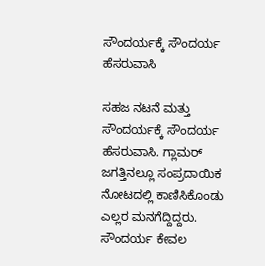ಸೌಂದರ್ಯಕ್ಕೆ ಸೌಂದರ್ಯ ಹೆಸರುವಾಸಿ

ಸಹಜ ನಟನೆ ಮತ್ತು ಸೌಂದರ್ಯಕ್ಕೆ ಸೌಂದರ್ಯ ಹೆಸರುವಾಸಿ. ಗ್ಲಾಮರ್ ಜಗತ್ತಿನಲ್ಲೂ ಸಂಪ್ರದಾಯಿಕ ನೋಟದಲ್ಲಿ ಕಾಣಿಸಿಕೊಂಡು ಎಲ್ಲರ ಮನಗೆದ್ದಿದ್ದರು. ಸೌಂದರ್ಯ ಕೇವಲ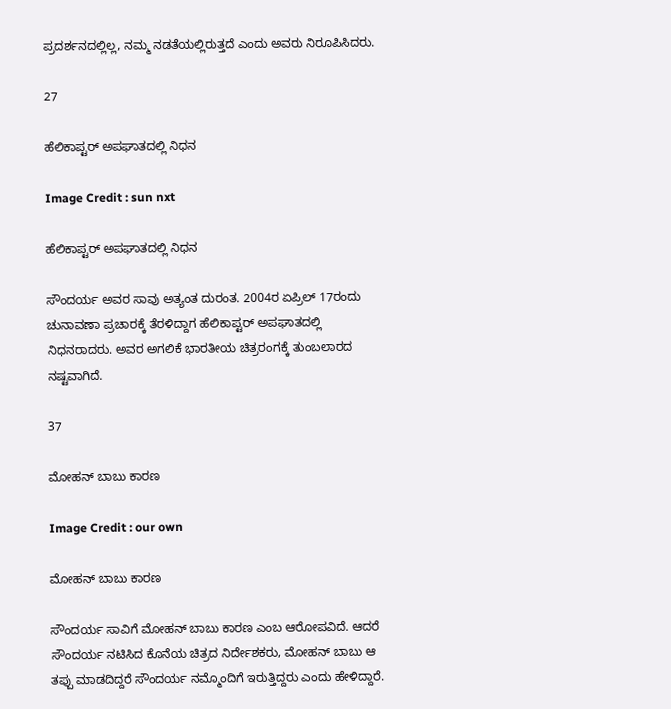ಪ್ರದರ್ಶನದಲ್ಲಿಲ್ಲ, ನಮ್ಮ ನಡತೆಯಲ್ಲಿರುತ್ತದೆ ಎಂದು ಅವರು ನಿರೂಪಿಸಿದರು.

27

ಹೆಲಿಕಾಪ್ಟರ್ ಅಪಘಾತದಲ್ಲಿ ನಿಧನ

Image Credit : sun nxt

ಹೆಲಿಕಾಪ್ಟರ್ ಅಪಘಾತದಲ್ಲಿ ನಿಧನ

ಸೌಂದರ್ಯ ಅವರ ಸಾವು ಅತ್ಯಂತ ದುರಂತ. 2004ರ ಏಪ್ರಿಲ್ 17ರಂದು ಚುನಾವಣಾ ಪ್ರಚಾರಕ್ಕೆ ತೆರಳಿದ್ದಾಗ ಹೆಲಿಕಾಪ್ಟರ್ ಅಪಘಾತದಲ್ಲಿ ನಿಧನರಾದರು. ಅವರ ಅಗಲಿಕೆ ಭಾರತೀಯ ಚಿತ್ರರಂಗಕ್ಕೆ ತುಂಬಲಾರದ ನಷ್ಟವಾಗಿದೆ.

37

ಮೋಹನ್ ಬಾಬು ಕಾರಣ

Image Credit : our own

ಮೋಹನ್ ಬಾಬು ಕಾರಣ

ಸೌಂದರ್ಯ ಸಾವಿಗೆ ಮೋಹನ್ ಬಾಬು ಕಾರಣ ಎಂಬ ಆರೋಪವಿದೆ. ಆದರೆ ಸೌಂದರ್ಯ ನಟಿಸಿದ ಕೊನೆಯ ಚಿತ್ರದ ನಿರ್ದೇಶಕರು, ಮೋಹನ್ ಬಾಬು ಆ ತಪ್ಪು ಮಾಡದಿದ್ದರೆ ಸೌಂದರ್ಯ ನಮ್ಮೊಂದಿಗೆ ಇರುತ್ತಿದ್ದರು ಎಂದು ಹೇಳಿದ್ದಾರೆ.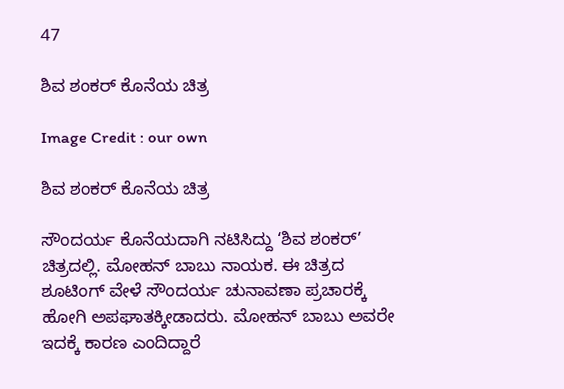47

ಶಿವ ಶಂಕರ್ ಕೊನೆಯ ಚಿತ್ರ

Image Credit : our own

ಶಿವ ಶಂಕರ್ ಕೊನೆಯ ಚಿತ್ರ

ಸೌಂದರ್ಯ ಕೊನೆಯದಾಗಿ ನಟಿಸಿದ್ದು ‘ಶಿವ ಶಂಕರ್’ ಚಿತ್ರದಲ್ಲಿ. ಮೋಹನ್ ಬಾಬು ನಾಯಕ. ಈ ಚಿತ್ರದ ಶೂಟಿಂಗ್ ವೇಳೆ ಸೌಂದರ್ಯ ಚುನಾವಣಾ ಪ್ರಚಾರಕ್ಕೆ ಹೋಗಿ ಅಪಘಾತಕ್ಕೀಡಾದರು. ಮೋಹನ್ ಬಾಬು ಅವರೇ ಇದಕ್ಕೆ ಕಾರಣ ಎಂದಿದ್ದಾರೆ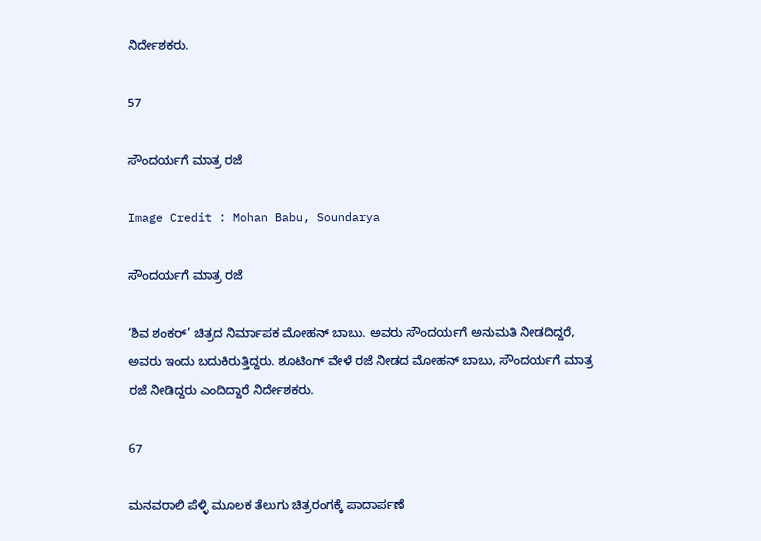ನಿರ್ದೇಶಕರು.

57

ಸೌಂದರ್ಯಗೆ ಮಾತ್ರ ರಜೆ

Image Credit : Mohan Babu, Soundarya

ಸೌಂದರ್ಯಗೆ ಮಾತ್ರ ರಜೆ

‘ಶಿವ ಶಂಕರ್’ ಚಿತ್ರದ ನಿರ್ಮಾಪಕ ಮೋಹನ್ ಬಾಬು. ಅವರು ಸೌಂದರ್ಯಗೆ ಅನುಮತಿ ನೀಡದಿದ್ದರೆ, ಅವರು ಇಂದು ಬದುಕಿರುತ್ತಿದ್ದರು. ಶೂಟಿಂಗ್ ವೇಳೆ ರಜೆ ನೀಡದ ಮೋಹನ್ ಬಾಬು, ಸೌಂದರ್ಯಗೆ ಮಾತ್ರ ರಜೆ ನೀಡಿದ್ದರು ಎಂದಿದ್ದಾರೆ ನಿರ್ದೇಶಕರು.

67

ಮನವರಾಲಿ ಪೆಳ್ಳಿ ಮೂಲಕ ತೆಲುಗು ಚಿತ್ರರಂಗಕ್ಕೆ ಪಾದಾರ್ಪಣೆ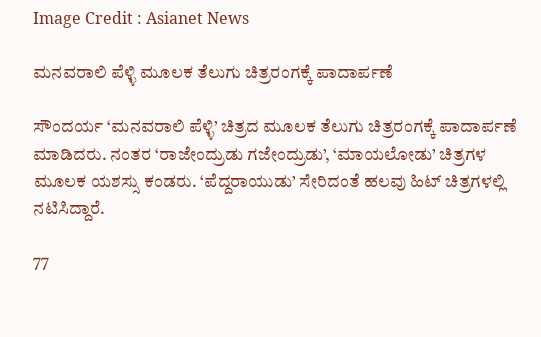Image Credit : Asianet News

ಮನವರಾಲಿ ಪೆಳ್ಳಿ ಮೂಲಕ ತೆಲುಗು ಚಿತ್ರರಂಗಕ್ಕೆ ಪಾದಾರ್ಪಣೆ

ಸೌಂದರ್ಯ ‘ಮನವರಾಲಿ ಪೆಳ್ಳಿ’ ಚಿತ್ರದ ಮೂಲಕ ತೆಲುಗು ಚಿತ್ರರಂಗಕ್ಕೆ ಪಾದಾರ್ಪಣೆ ಮಾಡಿದರು. ನಂತರ ‘ರಾಜೇಂದ್ರುಡು ಗಜೇಂದ್ರುಡು’, ‘ಮಾಯಲೋಡು’ ಚಿತ್ರಗಳ ಮೂಲಕ ಯಶಸ್ಸು ಕಂಡರು. ‘ಪೆದ್ದರಾಯುಡು’ ಸೇರಿದಂತೆ ಹಲವು ಹಿಟ್ ಚಿತ್ರಗಳಲ್ಲಿ ನಟಿಸಿದ್ದಾರೆ.

77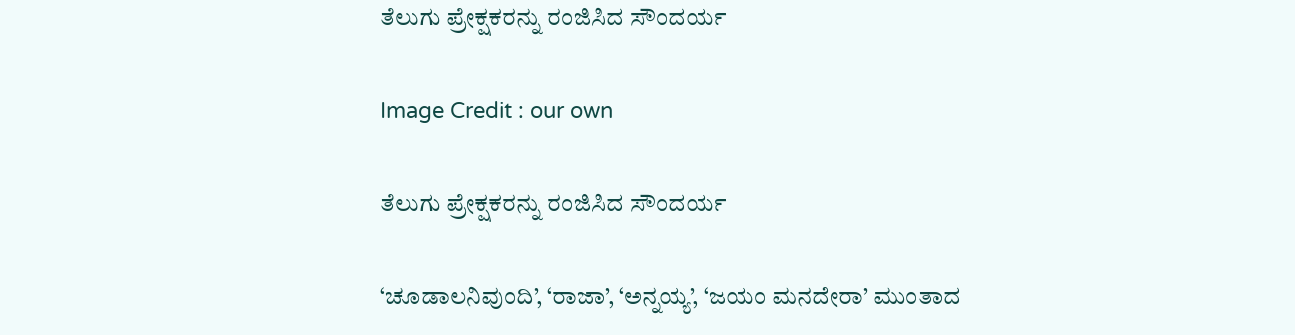ತೆಲುಗು ಪ್ರೇಕ್ಷಕರನ್ನು ರಂಜಿಸಿದ ಸೌಂದರ್ಯ

Image Credit : our own

ತೆಲುಗು ಪ್ರೇಕ್ಷಕರನ್ನು ರಂಜಿಸಿದ ಸೌಂದರ್ಯ

‘ಚೂಡಾಲನಿವುಂದಿ’, ‘ರಾಜಾ’, ‘ಅನ್ನಯ್ಯ’, ‘ಜಯಂ ಮನದೇರಾ’ ಮುಂತಾದ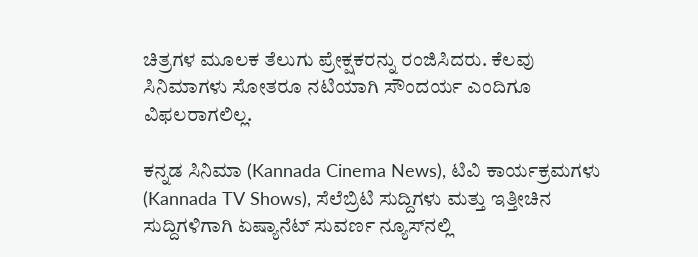ಚಿತ್ರಗಳ ಮೂಲಕ ತೆಲುಗು ಪ್ರೇಕ್ಷಕರನ್ನು ರಂಜಿಸಿದರು. ಕೆಲವು ಸಿನಿಮಾಗಳು ಸೋತರೂ ನಟಿಯಾಗಿ ಸೌಂದರ್ಯ ಎಂದಿಗೂ ವಿಫಲರಾಗಲಿಲ್ಲ.

ಕನ್ನಡ ಸಿನಿಮಾ (Kannada Cinema News), ಟಿವಿ ಕಾರ್ಯಕ್ರಮಗಳು (Kannada TV Shows), ಸೆಲೆಬ್ರಿಟಿ ಸುದ್ದಿಗಳು ಮತ್ತು ಇತ್ತೀಚಿನ ಸುದ್ದಿಗಳಿಗಾಗಿ ಏಷ್ಯಾನೆಟ್ ಸುವರ್ಣ ನ್ಯೂಸ್‌ನಲ್ಲಿ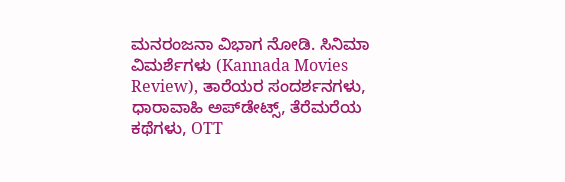ಮನರಂಜನಾ ವಿಭಾಗ ನೋಡಿ. ಸಿನಿಮಾ ವಿಮರ್ಶೆಗಳು (Kannada Movies Review), ತಾರೆಯರ ಸಂದರ್ಶನಗಳು, ಧಾರಾವಾಹಿ ಅಪ್‌ಡೇಟ್ಸ್‌, ತೆರೆಮರೆಯ ಕಥೆಗಳು, OTT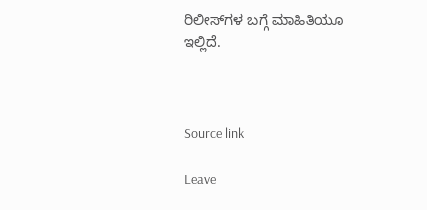ರಿಲೀಸ್‌ಗಳ ಬಗ್ಗೆ ಮಾಹಿತಿಯೂ ಇಲ್ಲಿದೆ.



Source link

Leave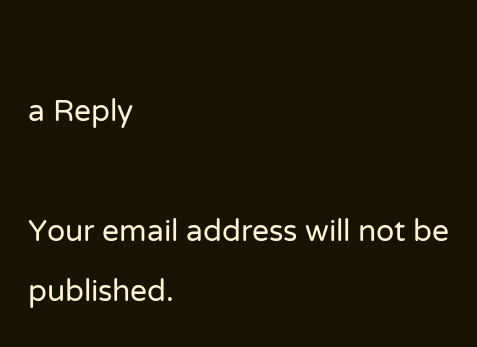a Reply

Your email address will not be published.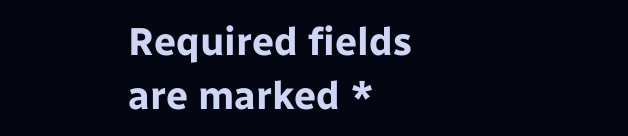Required fields are marked *